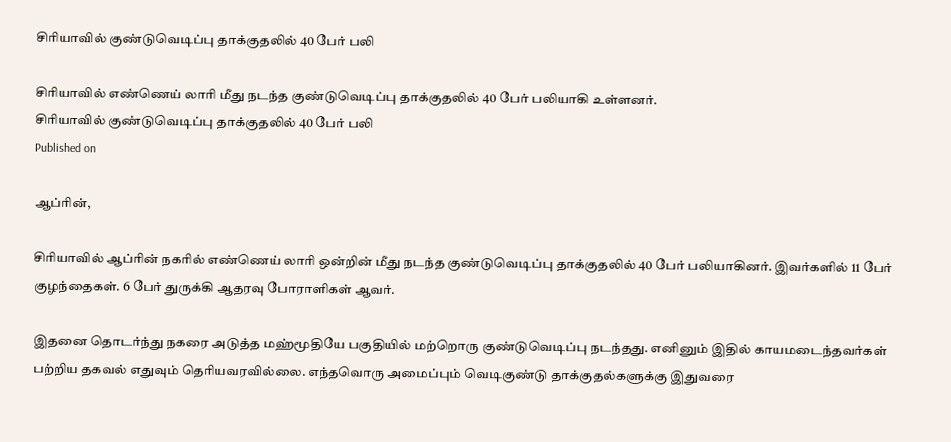சிரியாவில் குண்டுவெடிப்பு தாக்குதலில் 40 பேர் பலி

சிரியாவில் எண்ணெய் லாரி மீது நடந்த குண்டுவெடிப்பு தாக்குதலில் 40 பேர் பலியாகி உள்ளனர்.
சிரியாவில் குண்டுவெடிப்பு தாக்குதலில் 40 பேர் பலி
Published on

ஆப்ரின்,

சிரியாவில் ஆப்ரின் நகரில் எண்ணெய் லாரி ஒன்றின் மீது நடந்த குண்டுவெடிப்பு தாக்குதலில் 40 பேர் பலியாகினர். இவர்களில் 11 பேர் குழந்தைகள். 6 பேர் துருக்கி ஆதரவு போராளிகள் ஆவர்.

இதனை தொடர்ந்து நகரை அடுத்த மஹ்மூதியே பகுதியில் மற்றொரு குண்டுவெடிப்பு நடந்தது. எனினும் இதில் காயமடைந்தவர்கள் பற்றிய தகவல் எதுவும் தெரியவரவில்லை. எந்தவொரு அமைப்பும் வெடிகுண்டு தாக்குதல்களுக்கு இதுவரை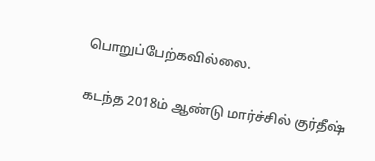பொறுப்பேற்கவில்லை.

கடந்த 2018ம் ஆண்டு மார்ச்சில் குர்தீஷ்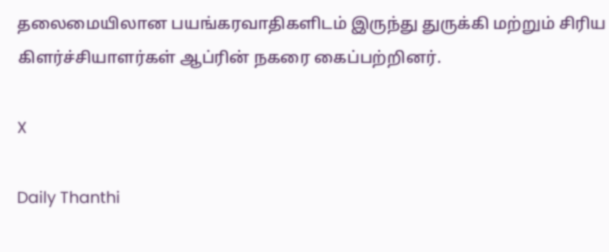தலைமையிலான பயங்கரவாதிகளிடம் இருந்து துருக்கி மற்றும் சிரிய கிளர்ச்சியாளர்கள் ஆப்ரின் நகரை கைப்பற்றினர்.

X

Daily Thanthi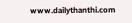www.dailythanthi.com